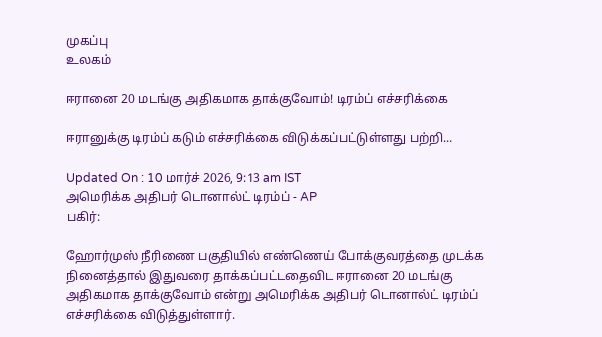முகப்பு
உலகம்

ஈரானை 20 மடங்கு அதிகமாக தாக்குவோம்! டிரம்ப் எச்சரிக்கை

ஈரானுக்கு டிரம்ப் கடும் எச்சரிக்கை விடுக்கப்பட்டுள்ளது பற்றி...

Updated On : 10 மார்ச் 2026, 9:13 am IST
அமெரிக்க அதிபர் டொனால்ட் டிரம்ப் - AP
பகிர்:

ஹோர்முஸ் நீரிணை பகுதியில் எண்ணெய் போக்குவரத்தை முடக்க நினைத்தால் இதுவரை தாக்கப்பட்டதைவிட ஈரானை 20 மடங்கு அதிகமாக தாக்குவோம் என்று அமெரிக்க அதிபர் டொனால்ட் டிரம்ப் எச்சரிக்கை விடுத்துள்ளார்.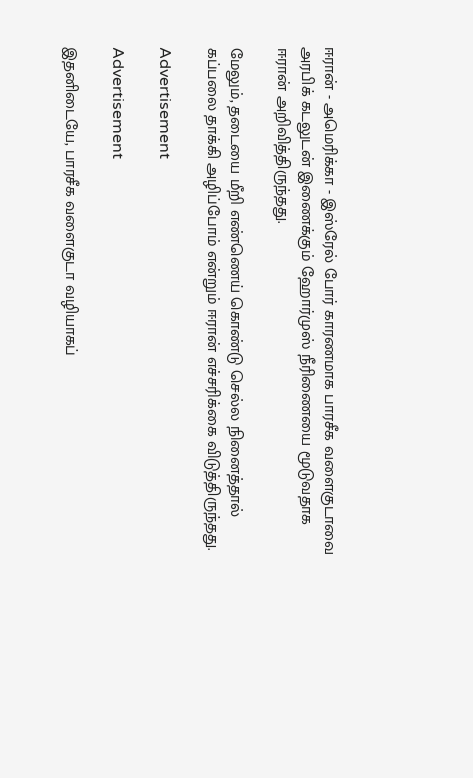ஈரான் - அமெரிக்கா - இஸ்ரேல் போர் காரணமாக பாரசீக வளைகுடாவை அரபிக் கடலுடன் இணைக்கும் ஹோர்முஸ் நீரிணையை மூடுவதாக ஈரான் அறிவித்திருந்தது.

மேலும், தடையை மீறி எண்ணெய் கொண்டு செல்ல நினைத்தால் கப்பலை தாக்கி அழிப்போம் என்றும் ஈரான் எச்சரிக்கை விடுத்திருந்தது.

Advertisement

Advertisement

இதனிடையே, பாரசீக வளைகுடா வழியாகப்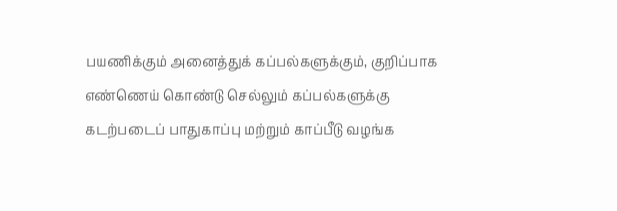பயணிக்கும் அனைத்துக் கப்பல்களுக்கும், குறிப்பாக எண்ணெய் கொண்டு செல்லும் கப்பல்களுக்கு கடற்படைப் பாதுகாப்பு மற்றும் காப்பீடு வழங்க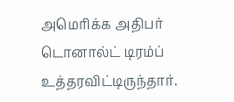அமெரிக்க அதிபர் டொனால்ட் டிரம்ப் உத்தரவிட்டிருந்தார்.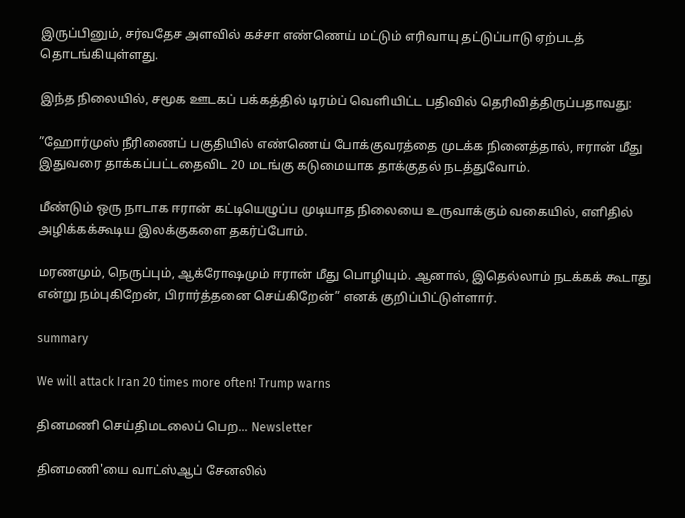இருப்பினும், சர்வதேச அளவில் கச்சா எண்ணெய் மட்டும் எரிவாயு தட்டுப்பாடு ஏற்படத் தொடங்கியுள்ளது.

இந்த நிலையில், சமூக ஊடகப் பக்கத்தில் டிரம்ப் வெளியிட்ட பதிவில் தெரிவித்திருப்பதாவது:

”ஹோர்முஸ் நீரிணைப் பகுதியில் எண்ணெய் போக்குவரத்தை முடக்க நினைத்தால், ஈரான் மீது இதுவரை தாக்கப்பட்டதைவிட 20 மடங்கு கடுமையாக தாக்குதல் நடத்துவோம்.

மீண்டும் ஒரு நாடாக ஈரான் கட்டியெழுப்ப முடியாத நிலையை உருவாக்கும் வகையில், எளிதில் அழிக்கக்கூடிய இலக்குகளை தகர்ப்போம்.

மரணமும், நெருப்பும், ஆக்ரோஷமும் ஈரான் மீது பொழியும். ஆனால், இதெல்லாம் நடக்கக் கூடாது என்று நம்புகிறேன், பிரார்த்தனை செய்கிறேன்” எனக் குறிப்பிட்டுள்ளார்.

summary

We will attack Iran 20 times more often! Trump warns

தினமணி செய்திமடலைப் பெற... Newsletter

தினமணி'யை வாட்ஸ்ஆப் சேனலில்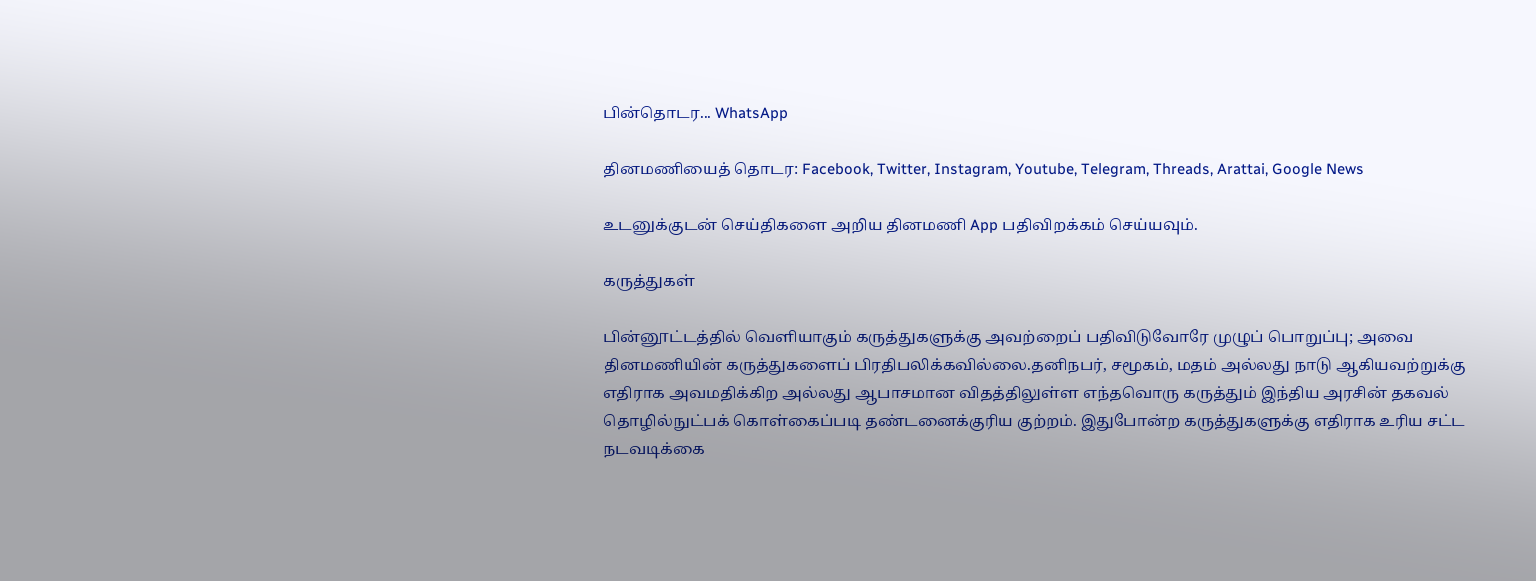பின்தொடர... WhatsApp

தினமணியைத் தொடர: Facebook, Twitter, Instagram, Youtube, Telegram, Threads, Arattai, Google News

உடனுக்குடன் செய்திகளை அறிய தினமணி App பதிவிறக்கம் செய்யவும்.

கருத்துகள்

பின்னூட்டத்தில் வெளியாகும் கருத்துகளுக்கு அவற்றைப் பதிவிடுவோரே முழுப் பொறுப்பு; அவை தினமணியின் கருத்துகளைப் பிரதிபலிக்கவில்லை.தனிநபர், சமூகம், மதம் அல்லது நாடு ஆகியவற்றுக்கு எதிராக அவமதிக்கிற அல்லது ஆபாசமான விதத்திலுள்ள எந்தவொரு கருத்தும் இந்திய அரசின் தகவல் தொழில்நுட்பக் கொள்கைப்படி தண்டனைக்குரிய குற்றம். இதுபோன்ற கருத்துகளுக்கு எதிராக உரிய சட்ட நடவடிக்கை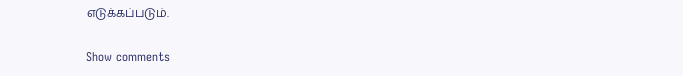எடுக்கப்படும்.

Show comments